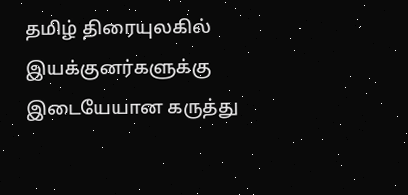தமிழ் திரையுலகில் இயக்குனர்களுக்கு இடையேயான கருத்து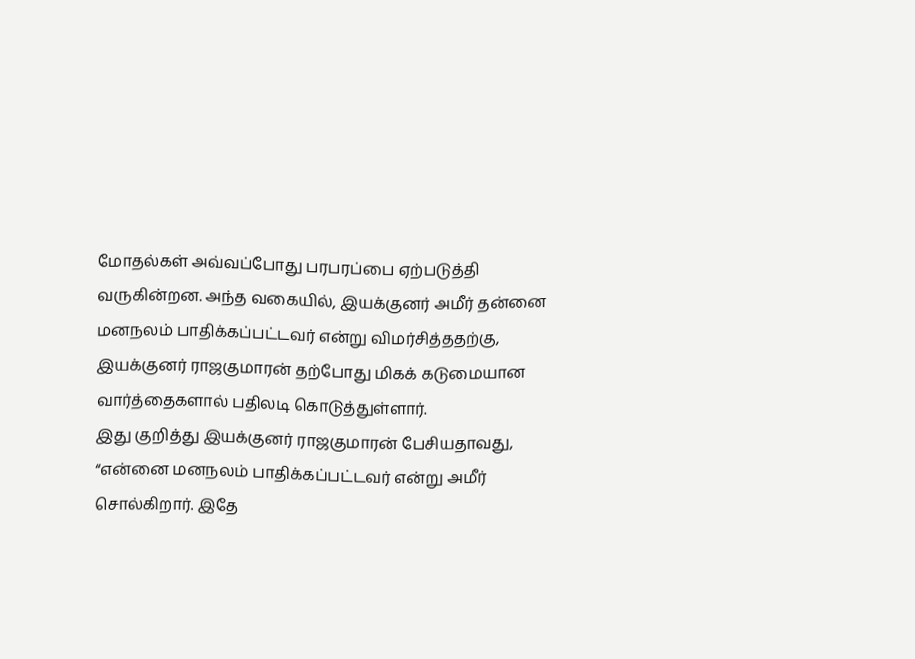மோதல்கள் அவ்வப்போது பரபரப்பை ஏற்படுத்தி வருகின்றன. அந்த வகையில், இயக்குனர் அமீர் தன்னை மனநலம் பாதிக்கப்பட்டவர் என்று விமர்சித்ததற்கு, இயக்குனர் ராஜகுமாரன் தற்போது மிகக் கடுமையான வார்த்தைகளால் பதிலடி கொடுத்துள்ளார்.
இது குறித்து இயக்குனர் ராஜகுமாரன் பேசியதாவது, “என்னை மனநலம் பாதிக்கப்பட்டவர் என்று அமீர் சொல்கிறார். இதே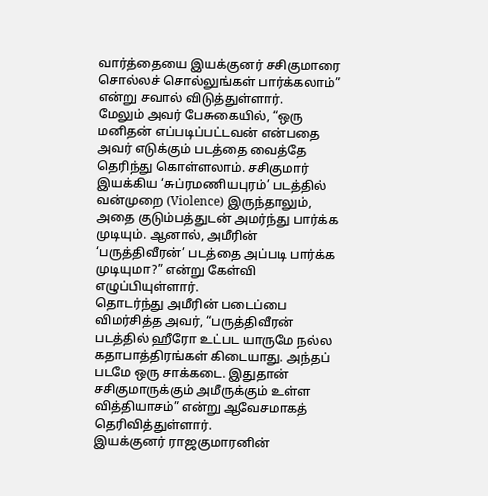வார்த்தையை இயக்குனர் சசிகுமாரை சொல்லச் சொல்லுங்கள் பார்க்கலாம்” என்று சவால் விடுத்துள்ளார்.
மேலும் அவர் பேசுகையில், “ஒரு மனிதன் எப்படிப்பட்டவன் என்பதை அவர் எடுக்கும் படத்தை வைத்தே தெரிந்து கொள்ளலாம். சசிகுமார் இயக்கிய ‘சுப்ரமணியபுரம்’ படத்தில் வன்முறை (Violence) இருந்தாலும், அதை குடும்பத்துடன் அமர்ந்து பார்க்க முடியும். ஆனால், அமீரின் ‘பருத்திவீரன்’ படத்தை அப்படி பார்க்க முடியுமா?” என்று கேள்வி எழுப்பியுள்ளார்.
தொடர்ந்து அமீரின் படைப்பை விமர்சித்த அவர், “பருத்திவீரன் படத்தில் ஹீரோ உட்பட யாருமே நல்ல கதாபாத்திரங்கள் கிடையாது. அந்தப் படமே ஒரு சாக்கடை. இதுதான் சசிகுமாருக்கும் அமீருக்கும் உள்ள வித்தியாசம்” என்று ஆவேசமாகத் தெரிவித்துள்ளார்.
இயக்குனர் ராஜகுமாரனின்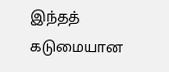இந்தத் கடுமையான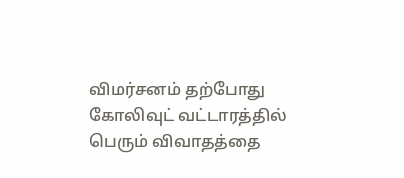விமர்சனம் தற்போது கோலிவுட் வட்டாரத்தில் பெரும் விவாதத்தை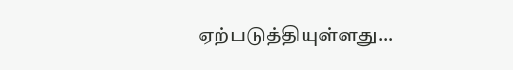ஏற்படுத்தியுள்ளது…